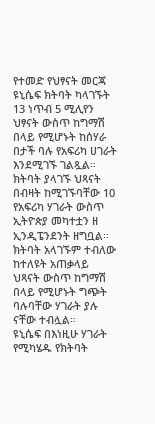የተመድ የህፃናት መርጃ ዩኒሴፍ ክትባት ካላገኙት 13 ነጥብ 5 ሚሊየን ህፃናት ውስጥ ከግማሽ በላይ የሚሆኑት ከሰሃራ በታች ባሉ የአፍሪካ ሀገራት እንደሚገኙ ገልጿል።
ክትባት ያላገኙ ህጻናት በብዛት ከሚገኙባቸው 10 የአፍሪካ ሃገራት ውስጥ ኢትዮጵያ መካተቷን ዘ ኢንዲፔንደንት ዘግቧል።
ክትባት አላገኙም ተብለው ከተለዩት አጠቃላይ ህጻናት ውስጥ ከግማሽ በላይ የሚሆኑት ግጭት ባሉባቸው ሃገራት ያሉ ናቸው ተብሏል።
ዩኒሴፍ በእነዚሁ ሃገራት የሚካሄዱ የክትባት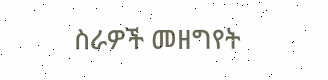ስራዎች መዘግየት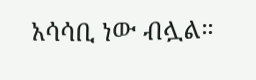አሳሳቢ ነው ብሏል።